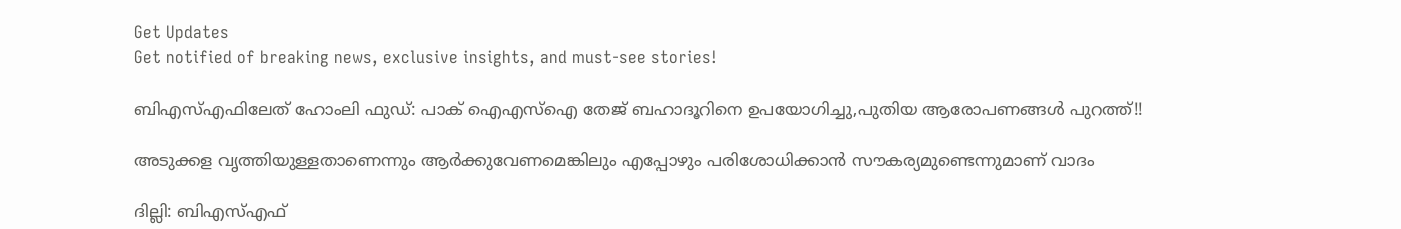Get Updates
Get notified of breaking news, exclusive insights, and must-see stories!

ബിഎസ്എഫിലേത് ഹോംലി ഫുഡ്: പാക് ഐഎസ്ഐ തേജ് ബഹാദൂറിനെ ഉപയോഗിച്ചു,പുതിയ ആരോപണങ്ങള്‍ പുറത്ത്!!

അടുക്കള വൃത്തിയുള്ളതാണെന്നും ആര്‍ക്കുവേണമെങ്കിലും എപ്പോഴും പരിശോധിക്കാന്‍ സൗകര്യമുണ്ടെന്നുമാണ് വാദം

ദില്ലി: ബിഎസ്എഫ്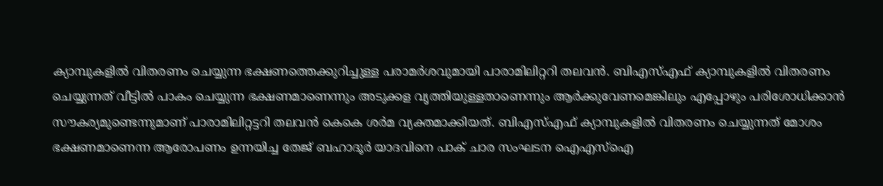ക്യാമ്പുകളില്‍ വിതരണം ചെയ്യുന്ന ഭക്ഷണത്തെക്കുറിച്ചുള്ള പരാമര്‍ശവുമായി പാരാമിലിറ്ററി തലവന്‍. ബിഎസ്എഫ് ക്യാമ്പുകളില്‍ വിതരണം ചെയ്യുന്നത് വീട്ടില്‍ പാകം ചെയ്യുന്ന ഭക്ഷണമാണെന്നും അടുക്കള വൃത്തിയുള്ളതാണെന്നും ആര്‍ക്കുവേണമെങ്കിലും എപ്പോഴും പരിശോധിക്കാന്‍ സൗകര്യമുണ്ടെന്നുമാണ് പാരാമിലിറ്റട്ടറി തലവന്‍ കെകെ ശര്‍മ വ്യക്തമാക്കിയത്. ബിഎസ്എഫ് ക്യാമ്പുകളില്‍ വിതരണം ചെയ്യുന്നത് മോശം ഭക്ഷണമാണെന്ന ആരോപണം ഉന്നയിച്ച തേജ് ബഹാദൂര്‍ യാദവിനെ പാക് ചാര സംഘടന ഐഎസ്ഐ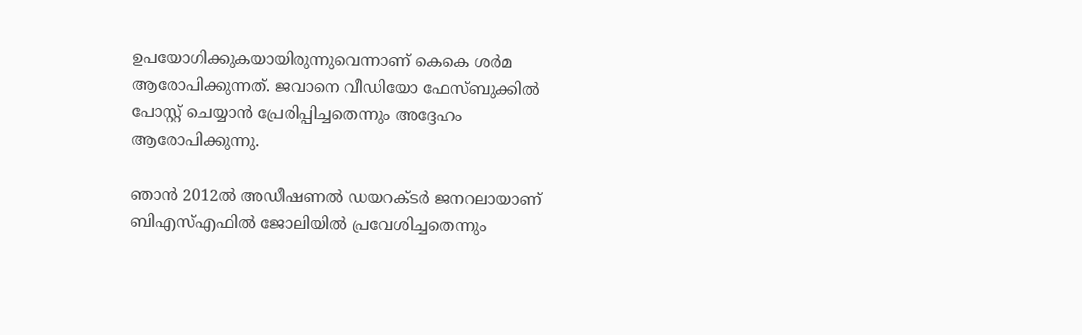ഉപയോഗിക്കുകയായിരുന്നുവെന്നാണ് കെകെ ശര്‍മ ആരോപിക്കുന്നത്. ജവാനെ വീഡിയോ ഫേസ്ബുക്കില്‍ പോസ്റ്റ് ചെയ്യാന്‍ പ്രേരിപ്പിച്ചതെന്നും അദ്ദേഹം ആരോപിക്കുന്നു.

ഞാന്‍ 2012ല്‍ അഡീഷണല്‍ ഡയറക്ടര്‍ ജനറലായാണ് ബിഎസ്എഫില്‍ ജോലിയില്‍ പ്രവേശിച്ചതെന്നും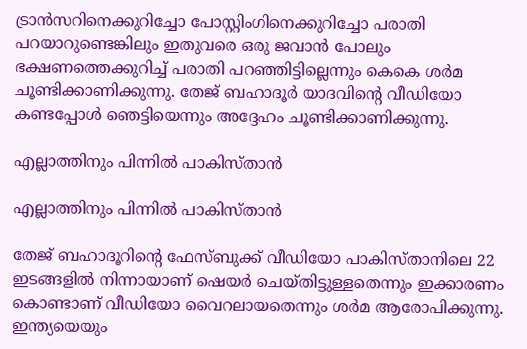ട്രാന്‍സറിനെക്കുറിച്ചോ പോസ്റ്റിംഗിനെക്കുറിച്ചോ പരാതി പറയാറുണ്ടെങ്കിലും ഇതുവരെ ഒരു ജവാന്‍ പോലും ഭക്ഷണത്തെക്കുറിച്ച് പരാതി പറഞ്ഞിട്ടില്ലെന്നും കെകെ ശര്‍മ ചൂണ്ടിക്കാണിക്കുന്നു. തേജ് ബഹാദൂര്‍ യാദവിന്‍റെ വീഡിയോ കണ്ടപ്പോള്‍ ഞെട്ടിയെന്നും അദ്ദേഹം ചൂണ്ടിക്കാണിക്കുന്നു.

എല്ലാത്തിനും പിന്നില്‍ പാകിസ്താന്‍

എല്ലാത്തിനും പിന്നില്‍ പാകിസ്താന്‍

തേജ് ബഹാദൂറിന്‍റെ ഫേസ്ബുക്ക് വീഡിയോ പാകിസ്താനിലെ 22 ഇടങ്ങളില്‍ നിന്നായാണ് ഷെയര്‍ ചെയ്തിട്ടുള്ളതെന്നും ഇക്കാരണം കൊണ്ടാണ് വീഡ‍ിയോ വൈറലായതെന്നും ശര്‍മ ആരോപിക്കുന്നു. ഇന്ത്യയെയും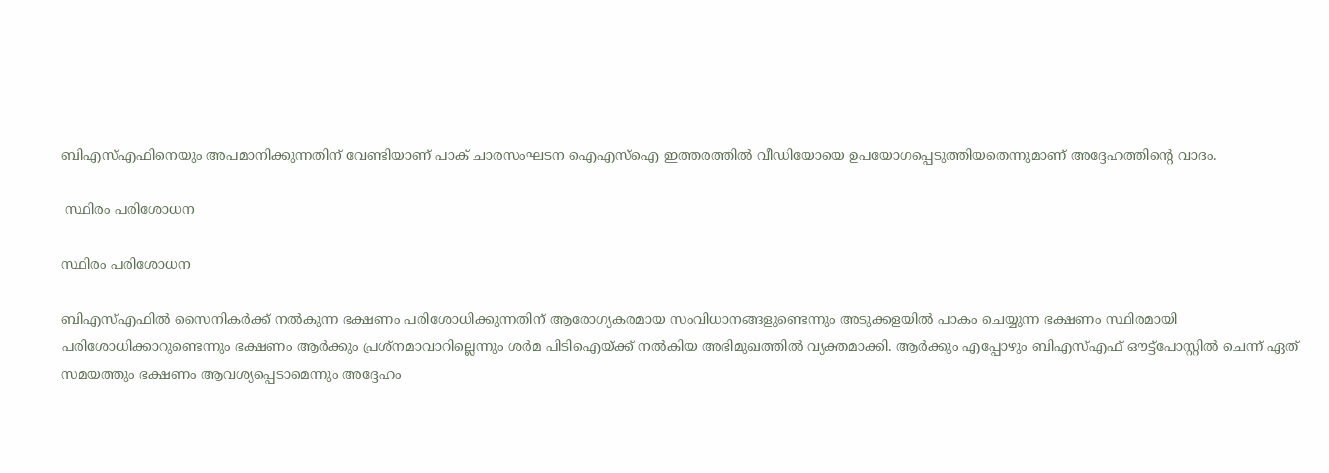ബിഎസ്എഫിനെയും അപമാനിക്കുന്നതിന് വേണ്ടിയാണ് പാക് ചാരസംഘടന ഐഎസ്ഐ ഇത്തരത്തില്‍ വീഡിയോയെ ഉപയോഗപ്പെടുത്തിയതെന്നുമാണ് അദ്ദേഹത്തിന്‍റെ വാദം.

 സ്ഥിരം പരിശോധന

സ്ഥിരം പരിശോധന

ബിഎസ്എഫില്‍ സൈനികര്‍ക്ക് നല്‍കുന്ന ഭക്ഷണം പരിശോധിക്കുന്നതിന് ആരോഗ്യകരമായ സംവിധാനങ്ങളുണ്ടെന്നും അടുക്കളയില്‍ പാകം ചെയ്യുന്ന ഭക്ഷണം സ്ഥിരമായി പരിശോധിക്കാറുണ്ടെന്നും ഭക്ഷണം ആര്‍ക്കും പ്രശ്നമാവാറില്ലെന്നും ശര്‍മ പിടിഐയ്ക്ക് നല്‍കിയ അഭിമുഖത്തില്‍ വ്യക്തമാക്കി. ആര്‍ക്കും എപ്പോഴും ബിഎസ്എഫ് ഔട്ട്പോസ്റ്റില്‍ ചെന്ന് ഏത് സമയത്തും ഭക്ഷണം ആവശ്യപ്പെടാമെന്നും അദ്ദേഹം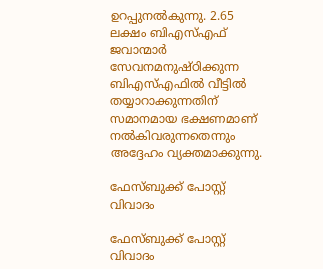ഉറപ്പുനല്‍കുന്നു. 2.65 ലക്ഷം ബിഎസ്എഫ് ജവാന്മാര്‍ സേവനമനുഷ്ഠിക്കുന്ന ബിഎസ്എഫില്‍ വീട്ടില്‍ തയ്യാറാക്കുന്നതിന് സമാനമായ ഭക്ഷണമാണ് നല്‍കിവരുന്നതെന്നും അദ്ദേഹം വ്യക്തമാക്കുന്നു.

ഫേസ്ബുക്ക് പോസ്റ്റ് വിവാദം

ഫേസ്ബുക്ക് പോസ്റ്റ് വിവാദം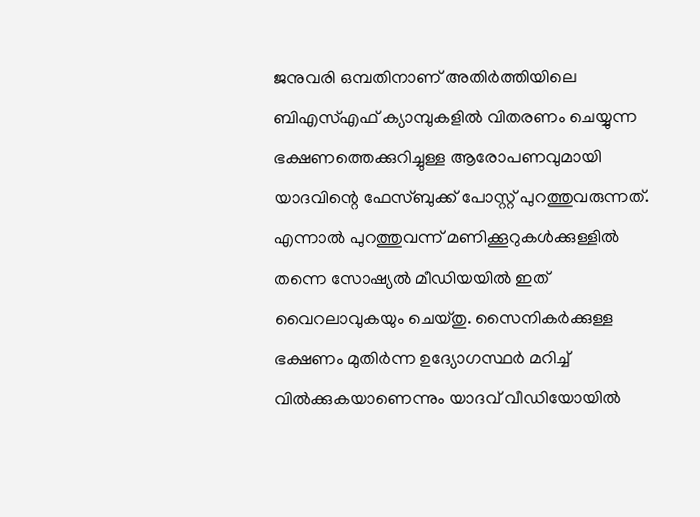ജനുവരി ഒമ്പതിനാണ് അതിര്‍ത്തിയിലെ ബിഎസ്എഫ് ക്യാമ്പുകളില്‍ വിതരണം ചെയ്യുന്ന ഭക്ഷണത്തെക്കുറിച്ചുള്ള ആരോപണവുമായി യാദവിന്റെ ഫേസ്ബുക്ക് പോസ്റ്റ് പുറത്തുവരുന്നത്. എന്നാല്‍ പുറത്തുവന്ന് മണിക്കൂറുകള്‍ക്കുള്ളില്‍ തന്നെ സോഷ്യല്‍ മീഡിയയില്‍ ഇത് വൈറലാവുകയും ചെയ്തു. സൈനികര്‍ക്കുള്ള ഭക്ഷണം മുതിര്‍ന്ന ഉദ്യോഗസ്ഥര്‍ മറിച്ച് വില്‍ക്കുകയാണെന്നും യാദവ് വീഡിയോയില്‍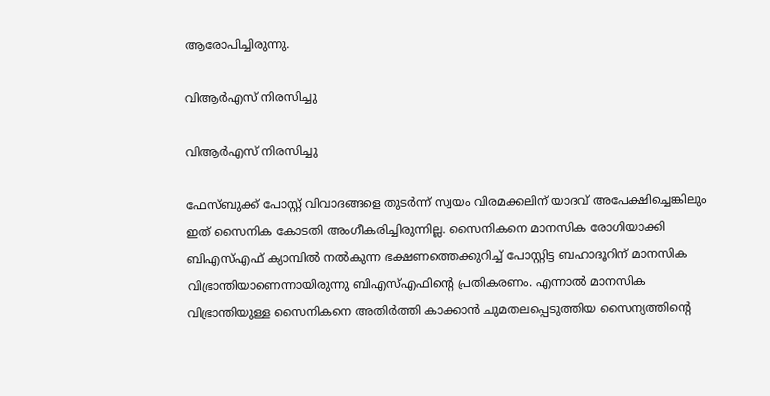ആരോപിച്ചിരുന്നു.

വിആര്‍എസ് നിരസിച്ചു

വിആര്‍എസ് നിരസിച്ചു

ഫേസ്ബുക്ക് പോസ്റ്റ് വിവാദങ്ങളെ തുടര്‍ന്ന് സ്വയം വിരമക്കലിന് യാദവ് അപേക്ഷിച്ചെങ്കിലും ഇത് സൈനിക കോടതി അംഗീകരിച്ചിരുന്നില്ല. സൈനികനെ മാനസിക രോഗിയാക്കി ബിഎസ്എഫ് ക്യാമ്പില്‍ നല്‍കുന്ന ഭക്ഷണത്തെക്കുറിച്ച് പോസ്റ്റിട്ട ബഹാദൂറിന് മാനസിക വിഭ്രാന്തിയാണെന്നായിരുന്നു ബിഎസ്എഫിന്റെ പ്രതികരണം. എന്നാല്‍ മാനസിക വിഭ്രാന്തിയുള്ള സൈനികനെ അതിര്‍ത്തി കാക്കാന്‍ ചുമതലപ്പെടുത്തിയ സൈന്യത്തിന്റെ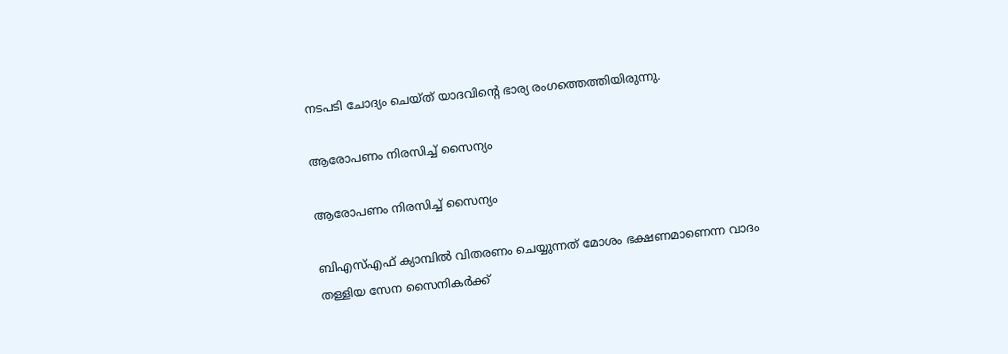നടപടി ചോദ്യം ചെയ്ത് യാദവിന്റെ ഭാര്യ രംഗത്തെത്തിയിരുന്നു.

ആരോപണം നിരസിച്ച് സൈന്യം

ആരോപണം നിരസിച്ച് സൈന്യം

ബിഎസ്എഫ് ക്യാമ്പില്‍ വിതരണം ചെയ്യുന്നത് മോശം ഭക്ഷണമാണെന്ന വാദം തള്ളിയ സേന സൈനികര്‍ക്ക്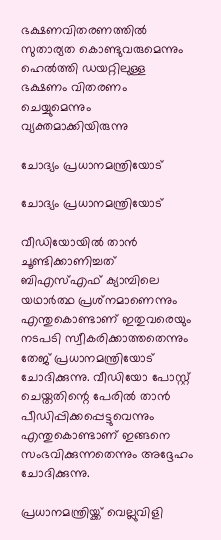ഭക്ഷണവിതരണത്തില്‍ സുതാര്യത കൊണ്ടുവരുമെന്നും ഹെല്‍ത്തി ഡയറ്റിലുള്ള ഭക്ഷണം വിതരണം ചെയ്യുമെന്നും വ്യക്തമാക്കിയിരുന്നു

ചോദ്യം പ്രധാനമന്ത്രിയോട്

ചോദ്യം പ്രധാനമന്ത്രിയോട്

വീഡിയോയില്‍ താന്‍ ചൂണ്ടിക്കാണിച്ചത് ബിഎസ്എഫ് ക്യാമ്പിലെ യഥാര്‍ത്ഥ പ്രശ്‌നമാണെന്നും എന്തുകൊണ്ടാണ് ഇതുവരെയും നടപടി സ്വീകരിക്കാത്തതെന്നും തേജ് പ്രധാനമന്ത്രിയോട് ചോദിക്കുന്നു. വീഡിയോ പോസ്റ്റ് ചെയ്തതിന്റെ പേരില്‍ താന്‍ പീഡിപ്പിക്കപ്പെട്ടുവെന്നും എന്തുകൊണ്ടാണ് ഇങ്ങനെ സംഭവിക്കുന്നതെന്നും അദ്ദേഹം ചോദിക്കുന്നു.

പ്രധാനമന്ത്രിയ്ക്ക് വെല്ലുവിളി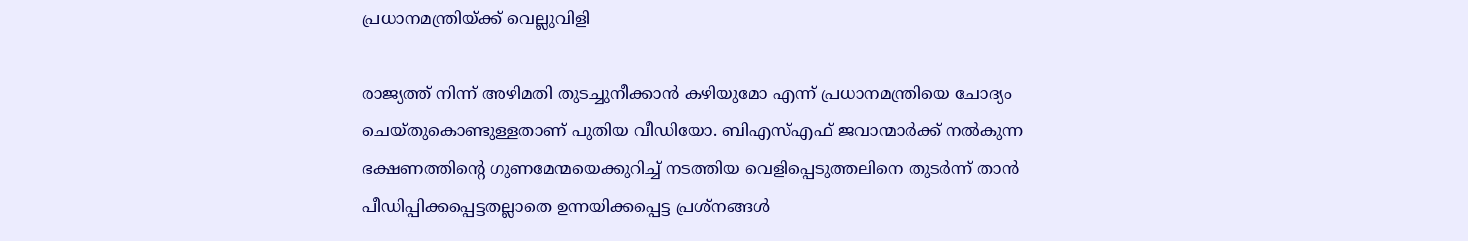പ്രധാനമന്ത്രിയ്ക്ക് വെല്ലുവിളി

രാജ്യത്ത് നിന്ന് അഴിമതി തുടച്ചുനീക്കാന്‍ കഴിയുമോ എന്ന് പ്രധാനമന്ത്രിയെ ചോദ്യം ചെയ്തുകൊണ്ടുള്ളതാണ് പുതിയ വീഡിയോ. ബിഎസ്എഫ് ജവാന്മാര്‍ക്ക് നല്‍കുന്ന ഭക്ഷണത്തിന്റെ ഗുണമേന്മയെക്കുറിച്ച് നടത്തിയ വെളിപ്പെടുത്തലിനെ തുടര്‍ന്ന് താന്‍ പീഡിപ്പിക്കപ്പെട്ടതല്ലാതെ ഉന്നയിക്കപ്പെട്ട പ്രശ്‌നങ്ങള്‍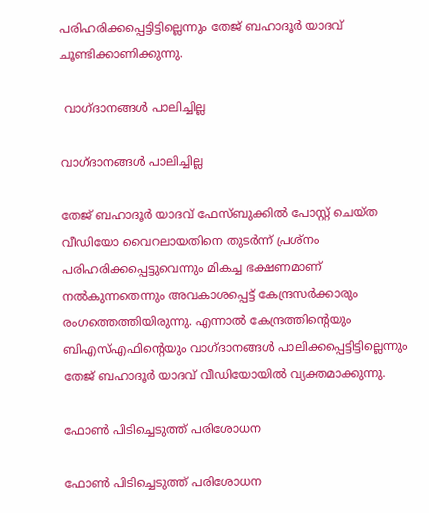പരിഹരിക്കപ്പെട്ടിട്ടില്ലെന്നും തേജ് ബഹാദൂര്‍ യാദവ് ചൂണ്ടിക്കാണിക്കുന്നു.

 വാഗ്ദാനങ്ങള്‍ പാലിച്ചില്ല

വാഗ്ദാനങ്ങള്‍ പാലിച്ചില്ല

തേജ് ബഹാദൂര്‍ യാദവ് ഫേസ്ബുക്കില്‍ പോസ്റ്റ് ചെയ്ത വീഡിയോ വൈറലായതിനെ തുടര്‍ന്ന് പ്രശ്‌നം പരിഹരിക്കപ്പെട്ടുവെന്നും മികച്ച ഭക്ഷണമാണ് നല്‍കുന്നതെന്നും അവകാശപ്പെട്ട് കേന്ദ്രസര്‍ക്കാരും രംഗത്തെത്തിയിരുന്നു. എന്നാല്‍ കേന്ദ്രത്തിന്റെയും ബിഎസ്എഫിന്റെയും വാഗ്ദാനങ്ങള്‍ പാലിക്കപ്പെട്ടിട്ടില്ലെന്നും തേജ് ബഹാദൂര്‍ യാദവ് വീഡിയോയില്‍ വ്യക്തമാക്കുന്നു.

ഫോണ്‍ പിടിച്ചെടുത്ത് പരിശോധന

ഫോണ്‍ പിടിച്ചെടുത്ത് പരിശോധന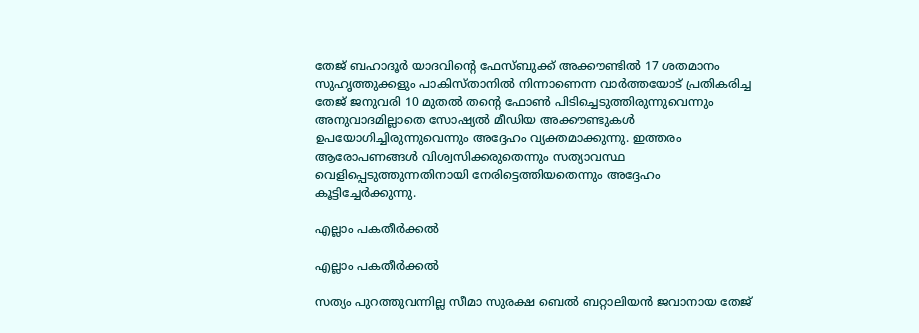തേജ് ബഹാദൂര്‍ യാദവിന്റെ ഫേസ്ബുക്ക് അക്കൗണ്ടില്‍ 17 ശതമാനം സുഹൃത്തുക്കളും പാകിസ്താനില്‍ നിന്നാണെന്ന വാര്‍ത്തയോട് പ്രതികരിച്ച തേജ് ജനുവരി 10 മുതല്‍ തന്റെ ഫോണ്‍ പിടിച്ചെടുത്തിരുന്നുവെന്നും അനുവാദമില്ലാതെ സോഷ്യല്‍ മീഡിയ അക്കൗണ്ടുകള്‍ ഉപയോഗിച്ചിരുന്നുവെന്നും അദ്ദേഹം വ്യക്തമാക്കുന്നു. ഇത്തരം ആരോപണങ്ങള്‍ വിശ്വസിക്കരുതെന്നും സത്യാവസ്ഥ വെളിപ്പെടുത്തുന്നതിനായി നേരിട്ടെത്തിയതെന്നും അദ്ദേഹം കൂട്ടിച്ചേര്‍ക്കുന്നു.

എല്ലാം പകതീര്‍ക്കല്‍

എല്ലാം പകതീര്‍ക്കല്‍

സത്യം പുറത്തുവന്നില്ല സീമാ സുരക്ഷ ബെല്‍ ബറ്റാലിയന്‍ ജവാനായ തേജ്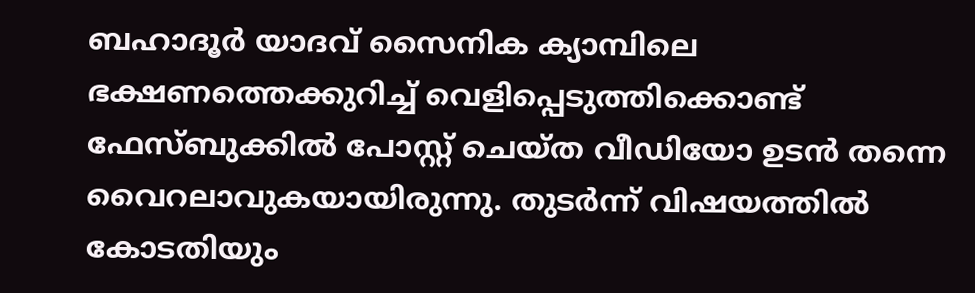ബഹാദൂര്‍ യാദവ് സൈനിക ക്യാമ്പിലെ ഭക്ഷണത്തെക്കുറിച്ച് വെളിപ്പെടുത്തിക്കൊണ്ട് ഫേസ്ബുക്കില്‍ പോസ്റ്റ് ചെയ്ത വീഡിയോ ഉടന്‍ തന്നെ വൈറലാവുകയായിരുന്നു. തുടര്‍ന്ന് വിഷയത്തില്‍ കോടതിയും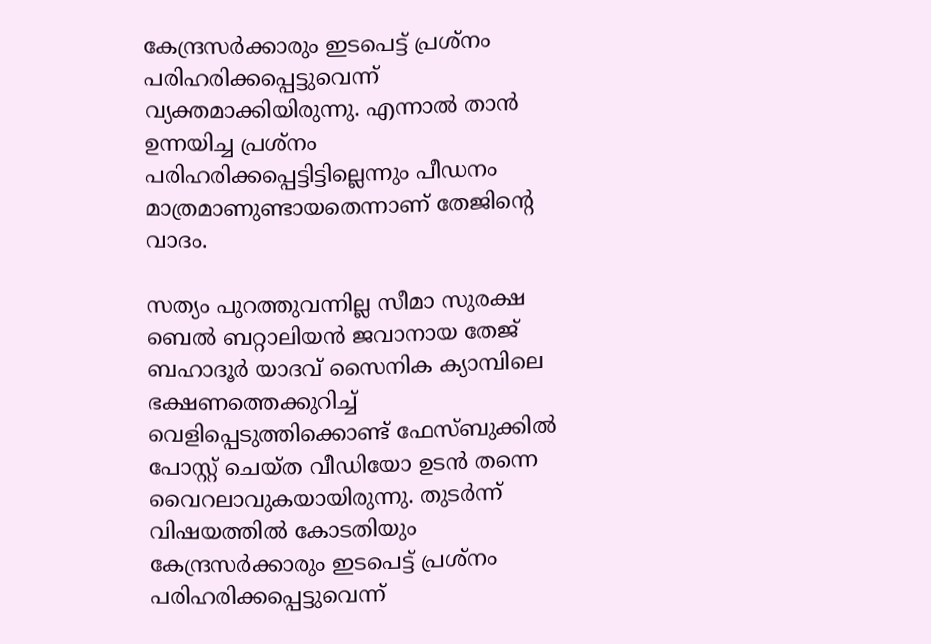കേന്ദ്രസര്‍ക്കാരും ഇടപെട്ട് പ്രശ്‌നം പരിഹരിക്കപ്പെട്ടുവെന്ന് വ്യക്തമാക്കിയിരുന്നു. എന്നാല്‍ താന്‍ ഉന്നയിച്ച പ്രശ്‌നം പരിഹരിക്കപ്പെട്ടിട്ടില്ലെന്നും പീഡനം മാത്രമാണുണ്ടായതെന്നാണ് തേജിന്റെ വാദം.

സത്യം പുറത്തുവന്നില്ല സീമാ സുരക്ഷ ബെല്‍ ബറ്റാലിയന്‍ ജവാനായ തേജ് ബഹാദൂര്‍ യാദവ് സൈനിക ക്യാമ്പിലെ ഭക്ഷണത്തെക്കുറിച്ച് വെളിപ്പെടുത്തിക്കൊണ്ട് ഫേസ്ബുക്കില്‍ പോസ്റ്റ് ചെയ്ത വീഡിയോ ഉടന്‍ തന്നെ വൈറലാവുകയായിരുന്നു. തുടര്‍ന്ന് വിഷയത്തില്‍ കോടതിയും കേന്ദ്രസര്‍ക്കാരും ഇടപെട്ട് പ്രശ്‌നം പരിഹരിക്കപ്പെട്ടുവെന്ന്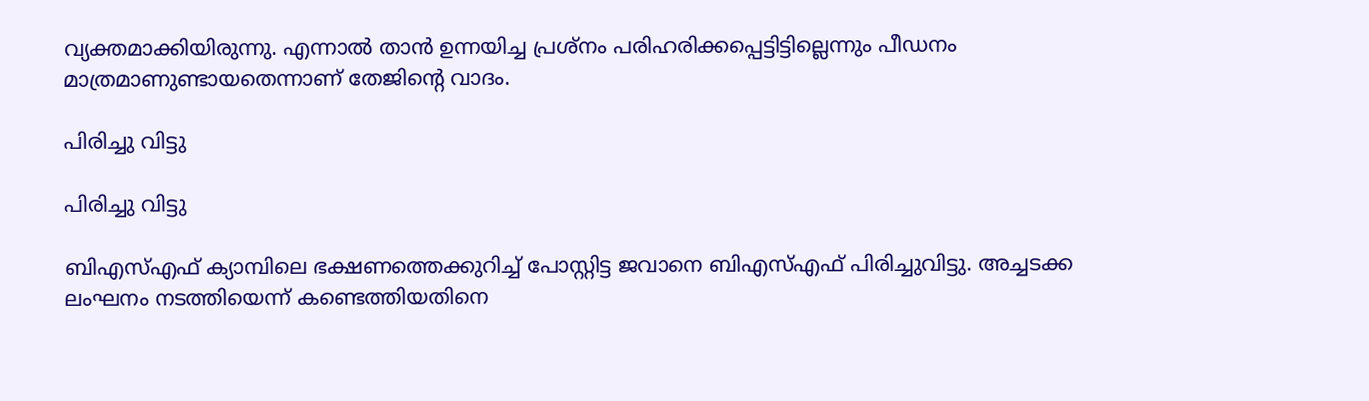വ്യക്തമാക്കിയിരുന്നു. എന്നാല്‍ താന്‍ ഉന്നയിച്ച പ്രശ്‌നം പരിഹരിക്കപ്പെട്ടിട്ടില്ലെന്നും പീഡനം മാത്രമാണുണ്ടായതെന്നാണ് തേജിന്റെ വാദം.

പിരിച്ചു വിട്ടു

പിരിച്ചു വിട്ടു

ബിഎസ്എഫ് ക്യാമ്പിലെ ഭക്ഷണത്തെക്കുറിച്ച് പോസ്റ്റിട്ട ജവാനെ ബിഎസ്എഫ് പിരിച്ചുവിട്ടു. അച്ചടക്ക ലംഘനം നടത്തിയെന്ന് കണ്ടെത്തിയതിനെ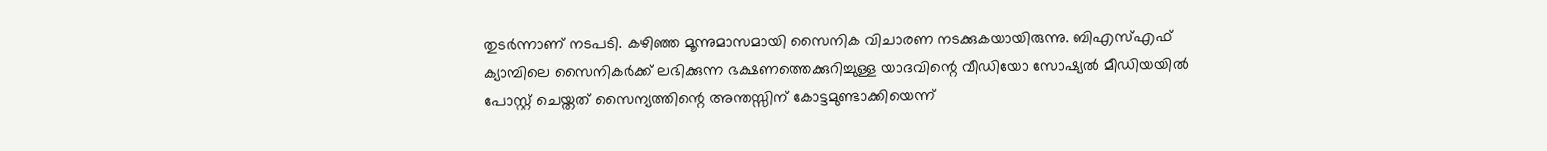തുടര്‍ന്നാണ് നടപടി. കഴിഞ്ഞ മൂന്നുമാസമായി സൈനിക വിചാരണ നടക്കുകയായിരുന്നു. ബിഎസ്എഫ് ക്യാമ്പിലെ സൈനികര്‍ക്ക് ലഭിക്കുന്ന ഭക്ഷണത്തെക്കുറിച്ചുള്ള യാദവിന്റെ വീഡിയോ സോഷ്യല്‍ മീഡിയയില്‍ പോസ്റ്റ് ചെയ്തത് സൈന്യത്തിന്റെ അന്തസ്സിന് കോട്ടമുണ്ടാക്കിയെന്ന്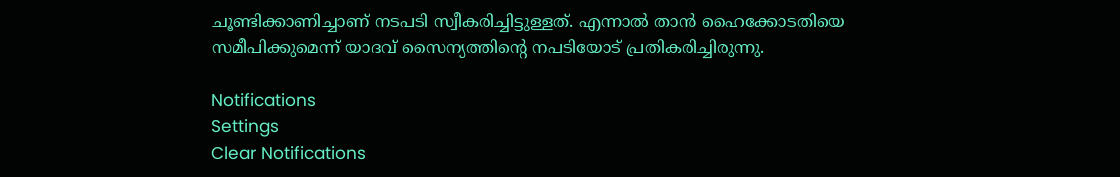ചൂണ്ടിക്കാണിച്ചാണ് നടപടി സ്വീകരിച്ചിട്ടുള്ളത്. എന്നാല്‍ താന്‍ ഹൈക്കോടതിയെ സമീപിക്കുമെന്ന് യാദവ് സൈന്യത്തിന്റെ നപടിയോട് പ്രതികരിച്ചിരുന്നു.

Notifications
Settings
Clear Notifications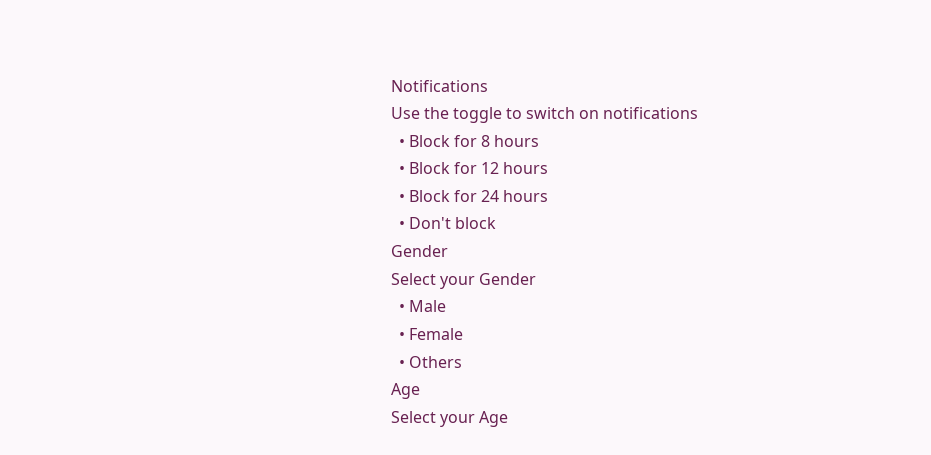Notifications
Use the toggle to switch on notifications
  • Block for 8 hours
  • Block for 12 hours
  • Block for 24 hours
  • Don't block
Gender
Select your Gender
  • Male
  • Female
  • Others
Age
Select your Age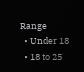Range
  • Under 18
  • 18 to 25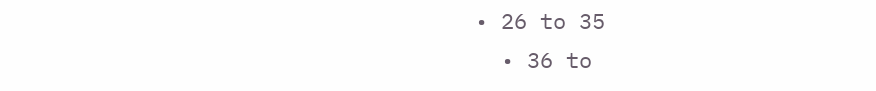• 26 to 35
  • 36 to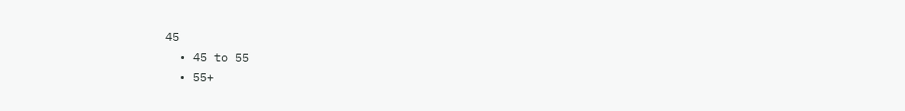45
  • 45 to 55
  • 55+